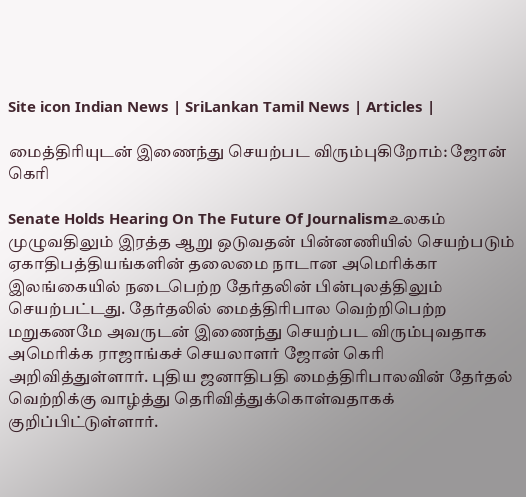Site icon Indian News | SriLankan Tamil News | Articles |

மைத்திரியுடன் இணைந்து செயற்பட விரும்புகிறோம்: ஜோன் கெரி

Senate Holds Hearing On The Future Of Journalismஉலகம் முழுவதிலும் இரத்த ஆறு ஒடுவதன் பின்னணியில் செயற்படும் ஏகாதிபத்தியங்களின் தலைமை நாடான அமெரிக்கா இலங்கையில் நடைபெற்ற தேர்தலின் பின்புலத்திலும் செயற்பட்டது. தேர்தலில் மைத்திரிபால வெற்றிபெற்ற மறுகணமே அவருடன் இணைந்து செயற்பட விரும்புவதாக அமெரிக்க ராஜாங்கச் செயலாளர் ஜோன் கெரி அறிவித்துள்ளார். புதிய ஜனாதிபதி மைத்திரிபாலவின் தேர்தல் வெற்றிக்கு வாழ்த்து தெரிவித்துக்கொள்வதாகக் குறிப்பிட்டுள்ளார்.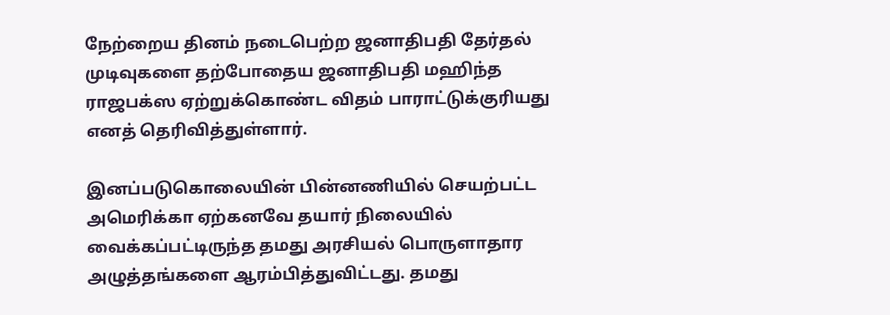நேற்றைய தினம் நடைபெற்ற ஜனாதிபதி தேர்தல் முடிவுகளை தற்போதைய ஜனாதிபதி மஹிந்த ராஜபக்ஸ ஏற்றுக்கொண்ட விதம் பாராட்டுக்குரியது எனத் தெரிவித்துள்ளார்.

இனப்படுகொலையின் பின்னணியில் செயற்பட்ட அமெரிக்கா ஏற்கனவே தயார் நிலையில் வைக்கப்பட்டிருந்த தமது அரசியல் பொருளாதார அழுத்தங்களை ஆரம்பித்துவிட்டது. தமது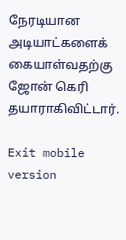நேரடியான அடியாட்களைக் கையாள்வதற்கு ஜோன் கெரி தயாராகிவிட்டார்.

Exit mobile version